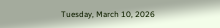Tuesday, March 10, 2026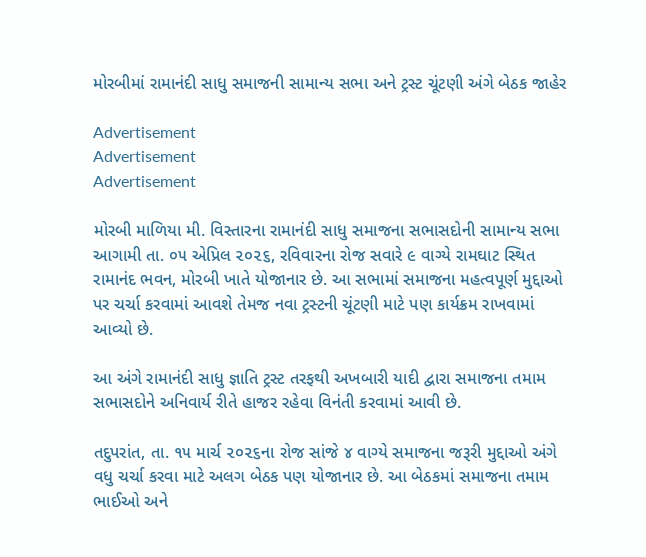મોરબીમાં રામાનંદી સાધુ સમાજની સામાન્ય સભા અને ટ્રસ્ટ ચૂંટણી અંગે બેઠક જાહેર

Advertisement
Advertisement
Advertisement

મોરબી માળિયા મી. વિસ્તારના રામાનંદી સાધુ સમાજના સભાસદોની સામાન્ય સભા આગામી તા. ૦૫ એપ્રિલ ૨૦૨૬, રવિવારના રોજ સવારે ૯ વાગ્યે રામઘાટ સ્થિત રામાનંદ ભવન, મોરબી ખાતે યોજાનાર છે. આ સભામાં સમાજના મહત્વપૂર્ણ મુદ્દાઓ પર ચર્ચા કરવામાં આવશે તેમજ નવા ટ્રસ્ટની ચૂંટણી માટે પણ કાર્યક્રમ રાખવામાં આવ્યો છે.

આ અંગે રામાનંદી સાધુ જ્ઞાતિ ટ્રસ્ટ તરફથી અખબારી યાદી દ્વારા સમાજના તમામ સભાસદોને અનિવાર્ય રીતે હાજર રહેવા વિનંતી કરવામાં આવી છે.

તદુપરાંત, તા. ૧૫ માર્ચ ૨૦૨૬ના રોજ સાંજે ૪ વાગ્યે સમાજના જરૂરી મુદ્દાઓ અંગે વધુ ચર્ચા કરવા માટે અલગ બેઠક પણ યોજાનાર છે. આ બેઠકમાં સમાજના તમામ ભાઈઓ અને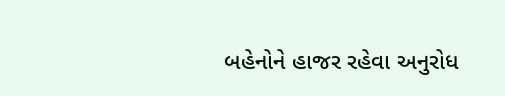બહેનોને હાજર રહેવા અનુરોધ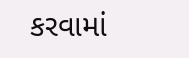કરવામાં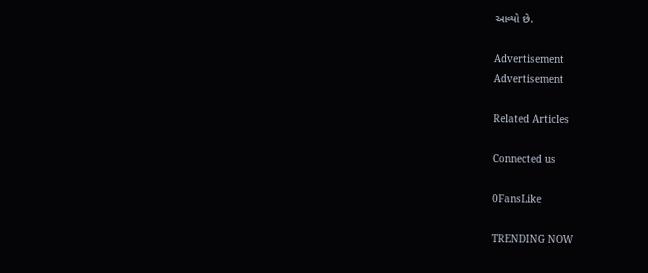આવ્યો છે.

Advertisement
Advertisement

Related Articles

Connected us

0FansLike

TRENDING NOW